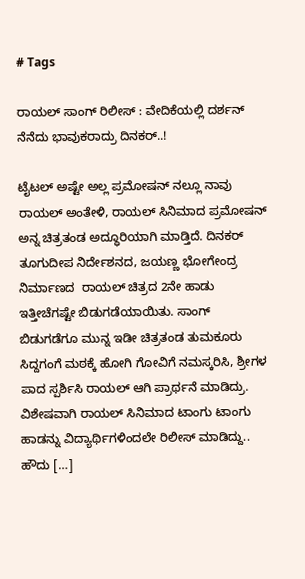# Tags

ರಾಯಲ್ ಸಾಂಗ್ ರಿಲೀಸ್‌ : ವೇದಿಕೆಯಲ್ಲಿ ದರ್ಶನ್‌ ನೆನೆದು ಭಾವುಕರಾದ್ರು ದಿನಕರ್..!

ಟೈಟಲ್ ಅಷ್ಟೇ ಅಲ್ಲ ಪ್ರಮೋಷನ್‌ ನಲ್ಲೂ ನಾವು ರಾಯಲ್ ಅಂತೇಳಿ, ರಾಯಲ್ ಸಿನಿಮಾದ ಪ್ರಮೋಷನ್ ಅನ್ನ‌ ಚಿತ್ರತಂಡ ಅದ್ಧೂರಿಯಾಗಿ ಮಾಡ್ತಿದೆ. ದಿನಕರ್ ತೂಗುದೀಪ ನಿರ್ದೇಶನದ, ಜಯಣ್ಣ ಭೋಗೇಂದ್ರ ನಿರ್ಮಾಣದ  ರಾಯಲ್ ಚಿತ್ರದ 2ನೇ ಹಾಡು ಇತ್ತೀಚೆಗಷ್ಟೇ ಬಿಡುಗಡೆಯಾಯಿತು. ಸಾಂಗ್ ಬಿಡುಗಡೆಗೂ ಮುನ್ನ ಇಡೀ ಚಿತ್ರತಂಡ ತುಮಕೂರು ಸಿದ್ದಗಂಗೆ ಮಠಕ್ಕೆ ಹೋಗಿ ಗೋವಿಗೆ ನಮಸ್ಕರಿಸಿ, ಶ್ರೀಗಳ ಪಾದ ಸ್ಪರ್ಶಿಸಿ ರಾಯಲ್ ಆಗಿ ಪ್ರಾರ್ಥನೆ ಮಾಡಿದ್ರು. ವಿಶೇಷವಾಗಿ ರಾಯಲ್ ಸಿನಿಮಾದ ಟಾಂಗು ಟಾಂಗು ಹಾಡನ್ನು ವಿದ್ಯಾರ್ಥಿಗಳಿಂದಲೇ ರಿಲೀಸ್ ಮಾಡಿದ್ದು.. ಹೌದು […]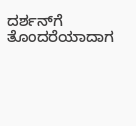ದರ್ಶನ್‌ಗೆ ತೊಂದರೆಯಾದಾಗ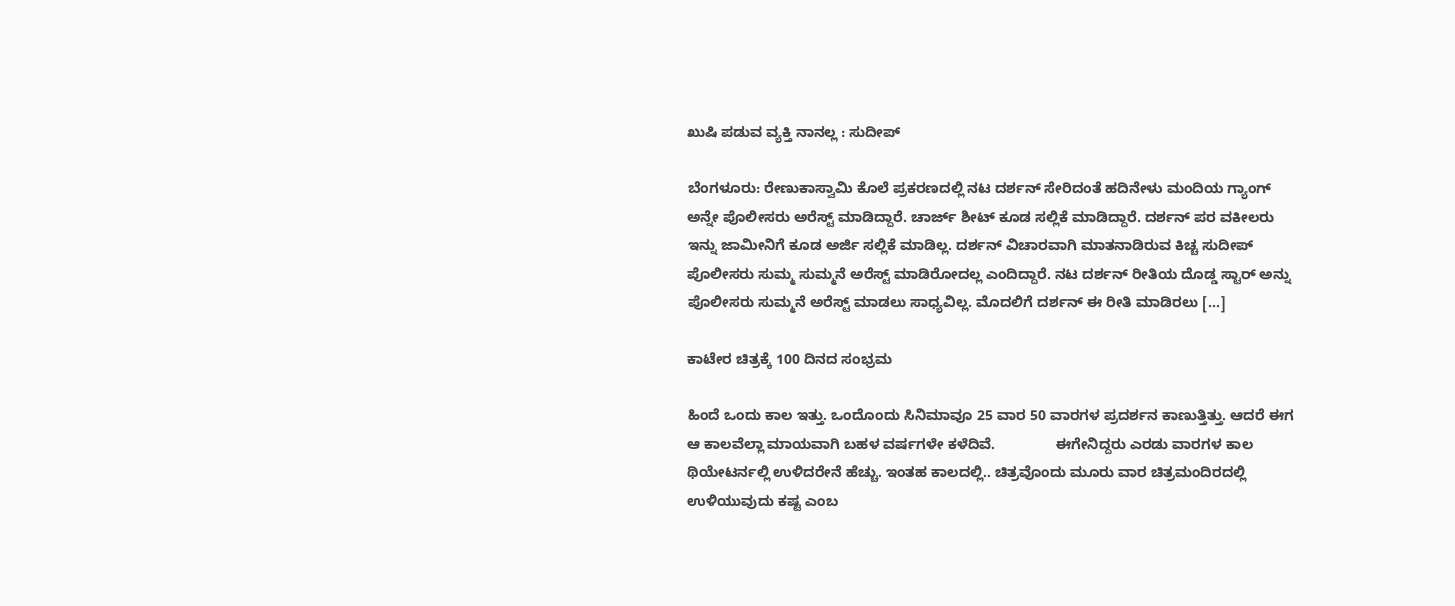ಖುಷಿ ಪಡುವ ವ್ಯಕ್ತಿ ನಾನಲ್ಲ : ಸುದೀಪ್

ಬೆಂಗಳೂರು: ರೇಣುಕಾಸ್ವಾಮಿ ಕೊಲೆ ಪ್ರಕರಣದಲ್ಲಿ ನಟ ದರ್ಶನ್ ಸೇರಿದಂತೆ ಹದಿನೇಳು ಮಂದಿಯ ಗ್ಯಾಂಗ್ ಅನ್ನೇ ಪೊಲೀಸರು ಅರೆಸ್ಟ್ ಮಾಡಿದ್ದಾರೆ. ಚಾರ್ಜ್ ಶೀಟ್ ಕೂಡ ಸಲ್ಲಿಕೆ ಮಾಡಿದ್ದಾರೆ. ದರ್ಶನ್ ಪರ ವಕೀಲರು ಇನ್ನು ಜಾಮೀನಿಗೆ ಕೂಡ ಅರ್ಜಿ ಸಲ್ಲಿಕೆ ಮಾಡಿಲ್ಲ. ದರ್ಶನ್ ವಿಚಾರವಾಗಿ ಮಾತನಾಡಿರುವ ಕಿಚ್ಚ ಸುದೀಪ್ ಪೊಲೀಸರು ಸುಮ್ಮ ಸುಮ್ಮನೆ ಅರೆಸ್ಟ್ ಮಾಡಿರೋದಲ್ಲ ಎಂದಿದ್ದಾರೆ. ನಟ ದರ್ಶನ್ ರೀತಿಯ ದೊಡ್ಡ ಸ್ಟಾರ್ ಅನ್ನು ಪೊಲೀಸರು ಸುಮ್ಮನೆ ಅರೆಸ್ಟ್ ಮಾಡಲು ಸಾಧ್ಯವಿಲ್ಲ. ಮೊದಲಿಗೆ ದರ್ಶನ್ ಈ ರೀತಿ ಮಾಡಿರಲು […]

ಕಾಟೇರ ಚಿತ್ರಕ್ಕೆ 100 ದಿನದ ಸಂಭ್ರಮ

ಹಿಂದೆ ಒಂದು ಕಾಲ ಇತ್ತು. ಒಂದೊಂದು ಸಿನಿಮಾವೂ 25 ವಾರ 50 ವಾರಗಳ ಪ್ರದರ್ಶನ ಕಾಣುತ್ತಿತ್ತು. ಆದರೆ ಈಗ ಆ ಕಾಲವೆಲ್ಲಾ ಮಾಯವಾಗಿ ಬಹಳ ವರ್ಷಗಳೇ ಕಳೆದಿವೆ.               ಈಗೇನಿದ್ದರು ಎರಡು ವಾರಗಳ ಕಾಲ ಥಿಯೇಟರ್ನಲ್ಲಿ ಉಳಿದರೇನೆ ಹೆಚ್ಚು. ಇಂತಹ ಕಾಲದಲ್ಲಿ.. ಚಿತ್ರವೊಂದು ಮೂರು ವಾರ ಚಿತ್ರಮಂದಿರದಲ್ಲಿ ಉಳಿಯುವುದು ಕಷ್ಟ ಎಂಬ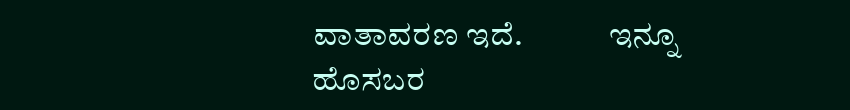ವಾತಾವರಣ ಇದೆ.             ಇನ್ನೂ ಹೊಸಬರ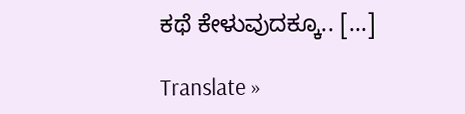ಕಥೆ ಕೇಳುವುದಕ್ಕೂ.. […]

Translate »